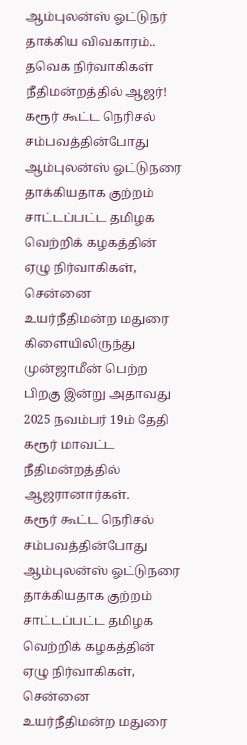ஆம்புலன்ஸ் ஓட்டுநர் தாக்கிய விவகாரம்.. தவெக நிர்வாகிகள் நீதிமன்றத்தில் ஆஜர்!
கரூர் கூட்ட நெரிசல் சம்பவத்தின்போது ஆம்புலன்ஸ் ஓட்டுநரை தாக்கியதாக குற்றம் சாட்டப்பட்ட தமிழக வெற்றிக் கழகத்தின் ஏழு நிர்வாகிகள், சென்னை உயர்நீதிமன்ற மதுரை கிளையிலிருந்து முன்ஜாமீன் பெற்ற பிறகு இன்று அதாவது 2025 நவம்பர் 19ம் தேதி கரூர் மாவட்ட நீதிமன்றத்தில் ஆஜரானார்கள்.
கரூர் கூட்ட நெரிசல் சம்பவத்தின்போது ஆம்புலன்ஸ் ஓட்டுநரை தாக்கியதாக குற்றம் சாட்டப்பட்ட தமிழக வெற்றிக் கழகத்தின் ஏழு நிர்வாகிகள், சென்னை உயர்நீதிமன்ற மதுரை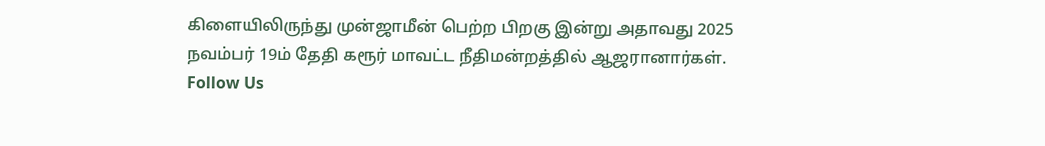கிளையிலிருந்து முன்ஜாமீன் பெற்ற பிறகு இன்று அதாவது 2025 நவம்பர் 19ம் தேதி கரூர் மாவட்ட நீதிமன்றத்தில் ஆஜரானார்கள்.
Follow Us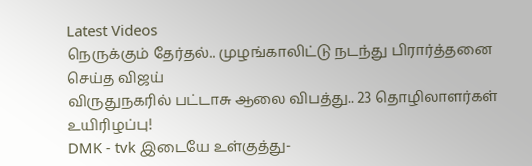Latest Videos
நெருக்கும் தேர்தல்.. முழங்காலிட்டு நடந்து பிரார்த்தனை செய்த விஜய்
விருதுநகரில் பட்டாசு ஆலை விபத்து.. 23 தொழிலாளர்கள் உயிரிழப்பு!
DMK - tvk இடையே உள்குத்து-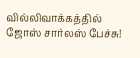வில்லிவாக்கத்தில் ஜோஸ் சார்லஸ் பேச்சு!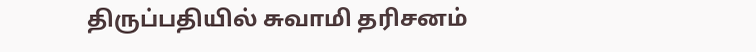திருப்பதியில் சுவாமி தரிசனம்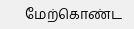மேற்கொண்ட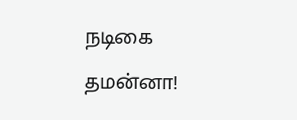நடிகை தமன்னா!